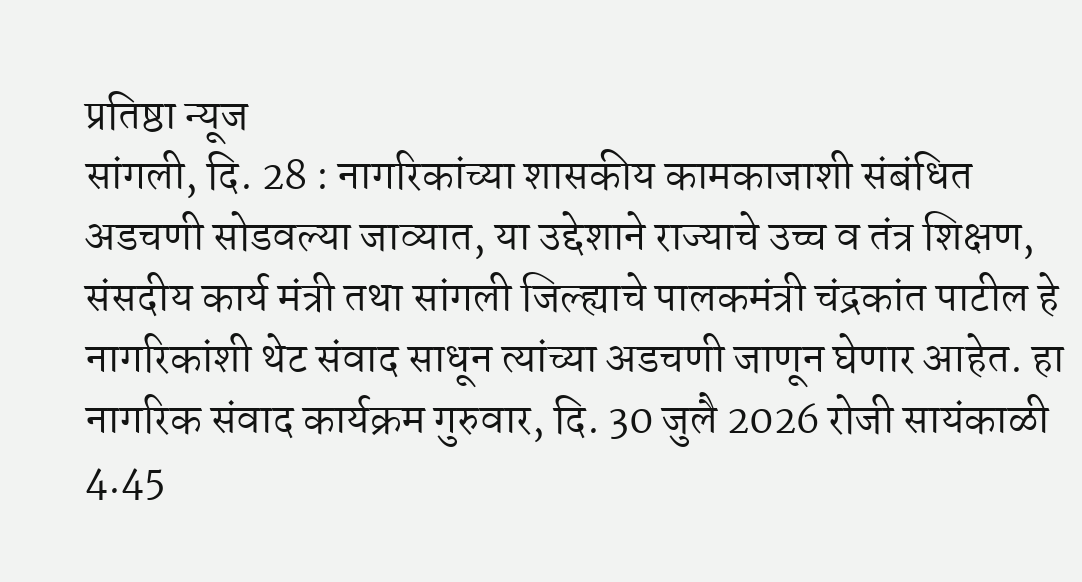प्रतिष्ठा न्यूज
सांगली, दि. 28 : नागरिकांच्या शासकीय कामकाजाशी संबंधित अडचणी सोडवल्या जाव्यात, या उद्देशाने राज्याचे उच्च व तंत्र शिक्षण, संसदीय कार्य मंत्री तथा सांगली जिल्ह्याचे पालकमंत्री चंद्रकांत पाटील हे नागरिकांशी थेट संवाद साधून त्यांच्या अडचणी जाणून घेणार आहेत. हा नागरिक संवाद कार्यक्रम गुरुवार, दि. 30 जुलै 2026 रोजी सायंकाळी 4.45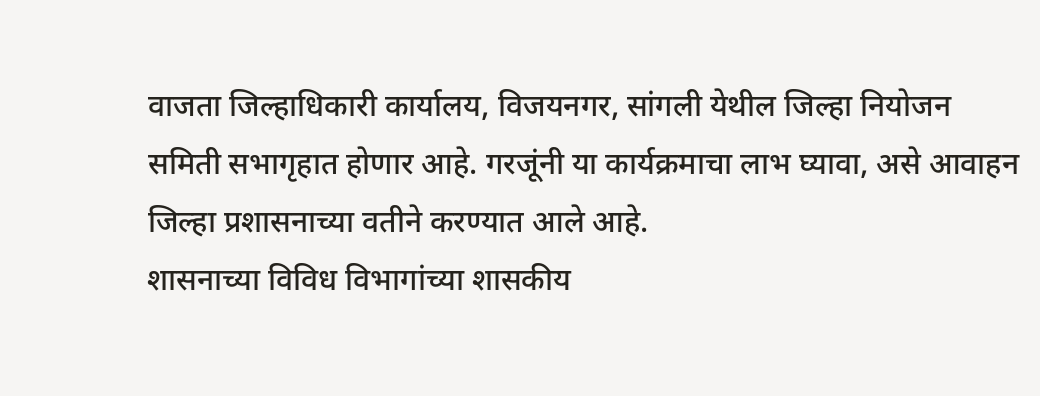वाजता जिल्हाधिकारी कार्यालय, विजयनगर, सांगली येथील जिल्हा नियोजन समिती सभागृहात होणार आहे. गरजूंनी या कार्यक्रमाचा लाभ घ्यावा, असे आवाहन जिल्हा प्रशासनाच्या वतीने करण्यात आले आहे.
शासनाच्या विविध विभागांच्या शासकीय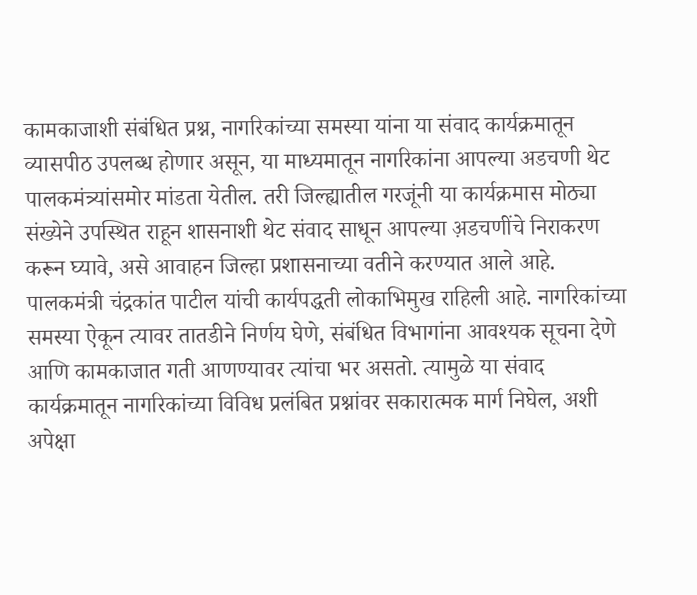कामकाजाशी संबंधित प्रश्न, नागरिकांच्या समस्या यांना या संवाद कार्यक्रमातून व्यासपीठ उपलब्ध होणार असून, या माध्यमातून नागरिकांना आपल्या अडचणी थेट पालकमंत्र्यांसमोर मांडता येतील. तरी जिल्ह्यातील गरजूंनी या कार्यक्रमास मोठ्या संख्येने उपस्थित राहून शासनाशी थेट संवाद साधून आपल्या अ़डचणींचे निराकरण करून घ्यावे, असे आवाहन जिल्हा प्रशासनाच्या वतीने करण्यात आले आहे.
पालकमंत्री चंद्रकांत पाटील यांची कार्यपद्धती लोकाभिमुख राहिली आहे. नागरिकांच्या समस्या ऐकून त्यावर तातडीने निर्णय घेणे, संबंधित विभागांना आवश्यक सूचना देणे आणि कामकाजात गती आणण्यावर त्यांचा भर असतो. त्यामुळे या संवाद कार्यक्रमातून नागरिकांच्या विविध प्रलंबित प्रश्नांवर सकारात्मक मार्ग निघेल, अशी अपेक्षा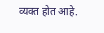व्यक्त होत आहे.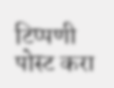टिप्पणी पोस्ट करा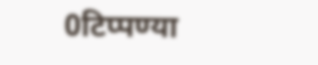0टिप्पण्या